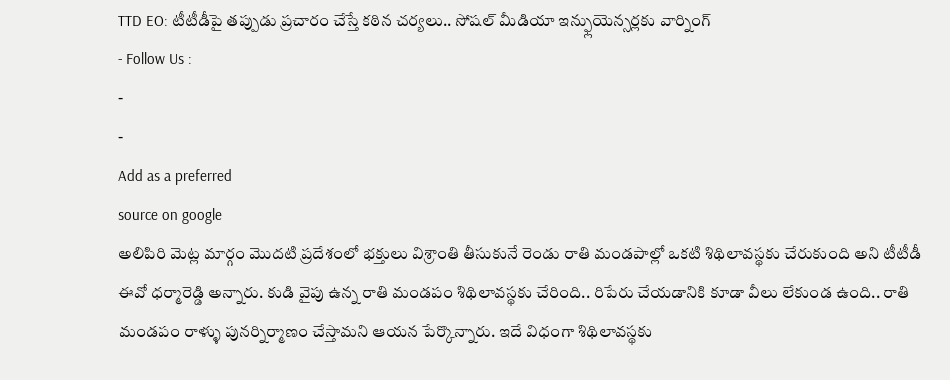TTD EO: టీటీడీపై తప్పుడు ప్రచారం చేస్తే కఠిన చర్యలు.. సోషల్ మీడియా ఇన్ఫ్లుయెన్సర్లకు వార్నింగ్
- Follow Us :
-
-
Add as a preferred
source on google
అలిపిరి మెట్ల మార్గం మొదటి ప్రదేశంలో భక్తులు విశ్రాంతి తీసుకునే రెండు రాతి మండపాల్లో ఒకటి శిథిలావస్థకు చేరుకుంది అని టీటీడీ ఈవో ధర్మారెడ్డి అన్నారు. కుడి వైపు ఉన్న రాతి మండపం శిథిలావస్థకు చేరింది.. రిపేరు చేయడానికి కూడా వీలు లేకుండ ఉంది.. రాతి మండపం రాళ్ళు పునర్నిర్మాణం చేస్తామని ఆయన పేర్కొన్నారు. ఇదే విధంగా శిథిలావస్థకు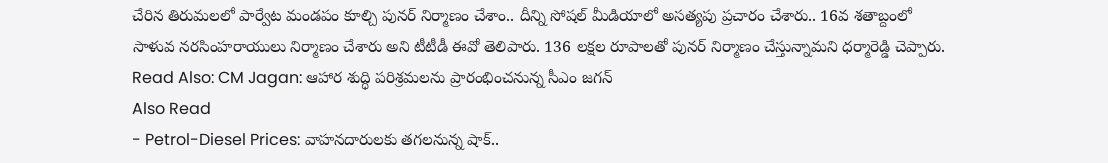చేరిన తిరుమలలో పార్వేట మండపం కూల్చి పునర్ నిర్మాణం చేశాం.. దీన్ని సోషల్ మీడియాలో అసత్యపు ప్రచారం చేశారు.. 16వ శతాబ్దంలో సాళువ నరసింహరాయులు నిర్మాణం చేశారు అని టీటీడీ ఈవో తెలిపారు. 136 లక్షల రూపాలతో పునర్ నిర్మాణం చేస్తున్నామని ధర్మారెడ్డి చెప్పారు.
Read Also: CM Jagan: ఆహార శుద్ధి పరిశ్రమలను ప్రారంభించనున్న సీఎం జగన్
Also Read
- Petrol-Diesel Prices: వాహనదారులకు తగలనున్న షాక్..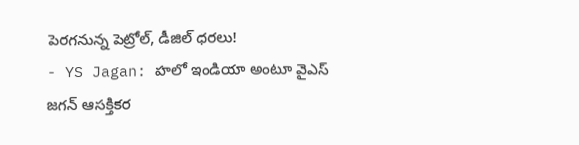పెరగనున్న పెట్రోల్, డీజిల్ ధరలు!
- YS Jagan: హలో ఇండియా అంటూ వైఎస్ జగన్ ఆసక్తికర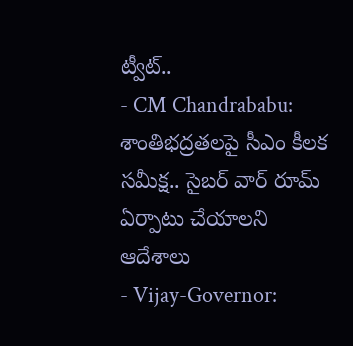ట్వీట్..
- CM Chandrababu: శాంతిభద్రతలపై సీఎం కీలక సమీక్ష.. సైబర్ వార్ రూమ్ ఏర్పాటు చేయాలని ఆదేశాలు
- Vijay-Governor: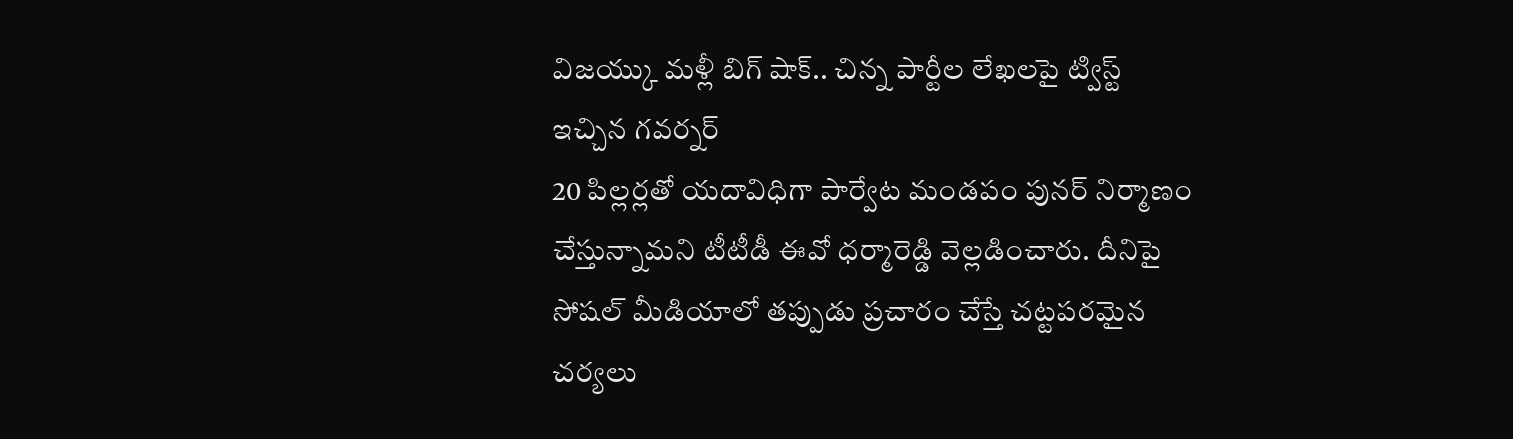విజయ్కు మళ్లీ బిగ్ షాక్.. చిన్న పార్టీల లేఖలపై ట్విస్ట్ ఇచ్చిన గవర్నర్
20 పిల్లర్లతో యదావిధిగా పార్వేట మండపం పునర్ నిర్మాణం చేస్తున్నామని టీటీడీ ఈవో ధర్మారెడ్డి వెల్లడించారు. దీనిపై సోషల్ మీడియాలో తప్పుడు ప్రచారం చేస్తే చట్టపరమైన చర్యలు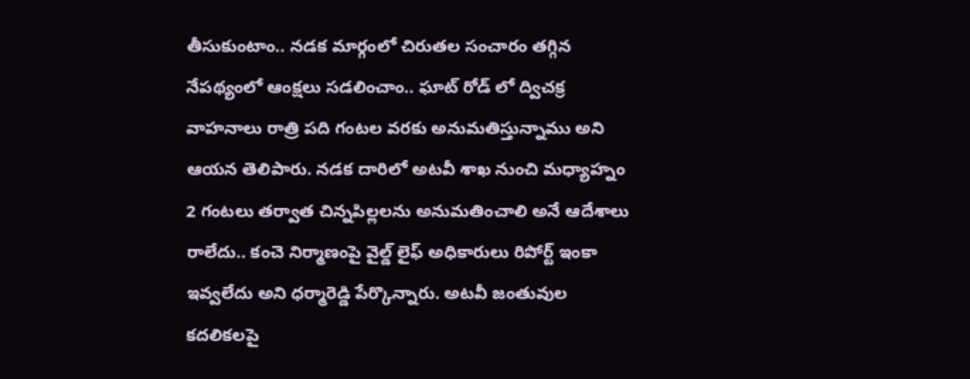తీసుకుంటాం.. నడక మార్గంలో చిరుతల సంచారం తగ్గిన నేపథ్యంలో ఆంక్షలు సడలించాం.. ఘాట్ రోడ్ లో ద్విచక్ర వాహనాలు రాత్రి పది గంటల వరకు అనుమతిస్తున్నాము అని ఆయన తెలిపారు. నడక దారిలో అటవీ శాఖ నుంచి మధ్యాహ్నం 2 గంటలు తర్వాత చిన్నపిల్లలను అనుమతించాలి అనే ఆదేశాలు రాలేదు.. కంచె నిర్మాణంపై వైల్డ్ లైఫ్ అధికారులు రిపోర్ట్ ఇంకా ఇవ్వలేదు అని ధర్మారెడ్డి పేర్కొన్నారు. అటవీ జంతువుల కదలికలపై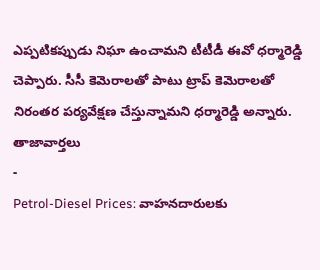ఎప్పటికప్పుడు నిఘా ఉంచామని టీటీడీ ఈవో ధర్మారెడ్డి చెప్పారు. సీసీ కెమెరాలతో పాటు ట్రాప్ కెమెరాలతో నిరంతర పర్యవేక్షణ చేస్తున్నామని ధర్మారెడ్డి అన్నారు.
తాజావార్తలు
-
Petrol-Diesel Prices: వాహనదారులకు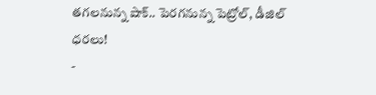తగలనున్న షాక్.. పెరగనున్న పెట్రోల్, డీజిల్ ధరలు!
-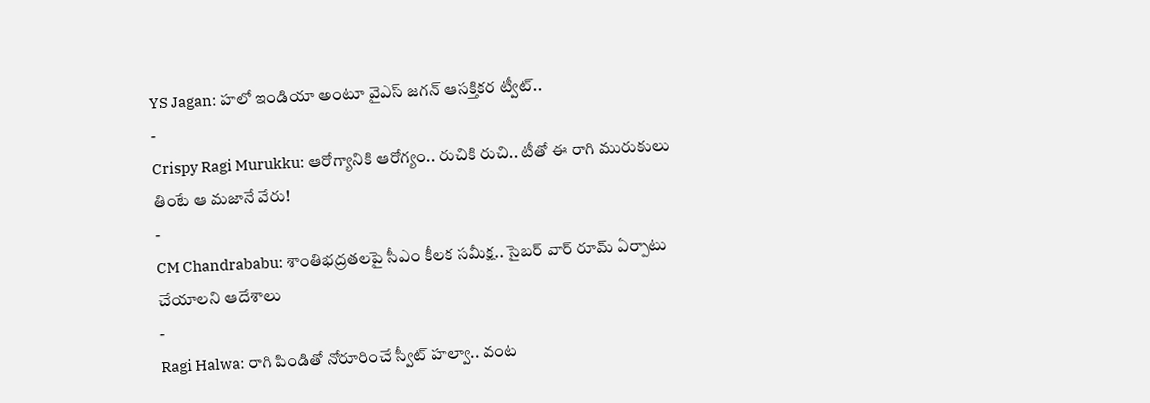YS Jagan: హలో ఇండియా అంటూ వైఎస్ జగన్ ఆసక్తికర ట్వీట్..
-
Crispy Ragi Murukku: ఆరోగ్యానికి ఆరోగ్యం.. రుచికి రుచి.. టీతో ఈ రాగి మురుకులు తింటే ఆ మజానే వేరు!
-
CM Chandrababu: శాంతిభద్రతలపై సీఎం కీలక సమీక్ష.. సైబర్ వార్ రూమ్ ఏర్పాటు చేయాలని ఆదేశాలు
-
Ragi Halwa: రాగి పిండితో నోరూరించే స్వీట్ హల్వా.. వంట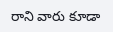రాని వారు కూడా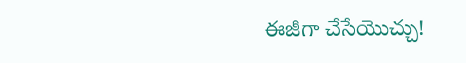ఈజీగా చేసేయొచ్చు!